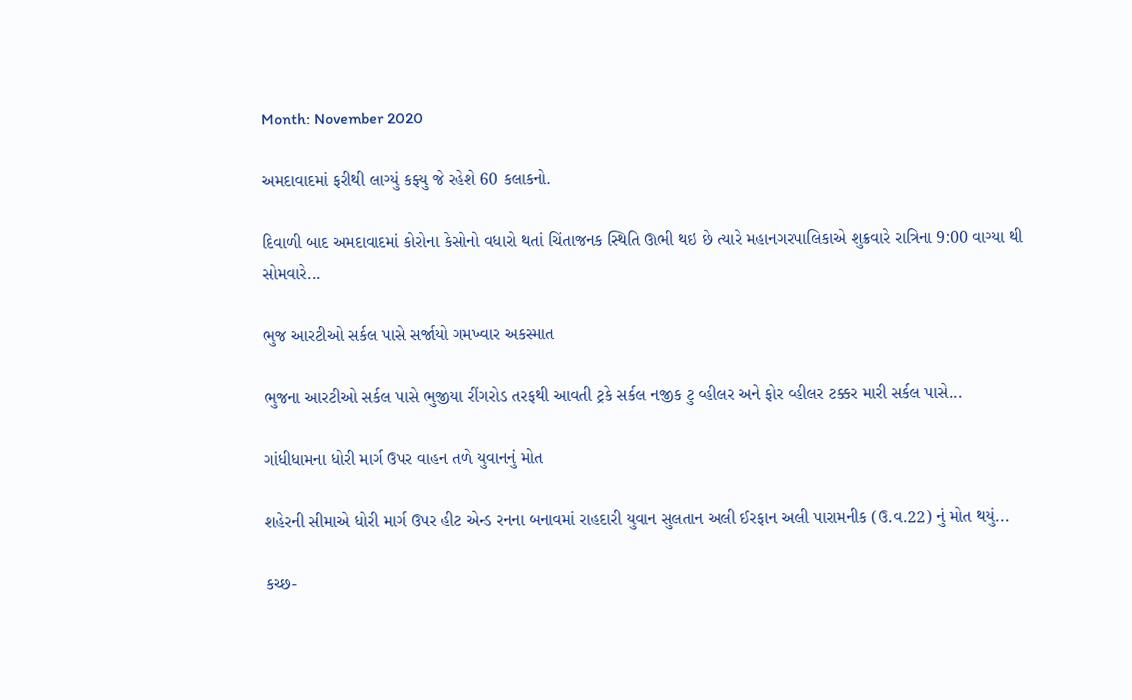Month: November 2020

અમદાવાદમાં ફરીથી લાગ્યું કફ્યુ જે રહેશે 60 કલાકનો.

દિવાળી બાદ અમદાવાદમાં કોરોના કેસોનો વધારો થતાં ચિંતાજનક સ્થિતિ ઊભી થઇ છે ત્યારે મહાનગરપાલિકાએ શુક્રવારે રાત્રિના 9:00 વાગ્યા થી સોમવારે...

ભુજ આરટીઓ સર્કલ પાસે સર્જાયો ગમખ્વાર અકસ્માત

ભુજના આરટીઓ સર્કલ પાસે ભુજીયા રીંગરોડ તરફથી આવતી ટ્રકે સર્કલ નજીક ટુ વ્હીલર અને ફોર વ્હીલર ટક્કર મારી સર્કલ પાસે...

ગાંધીધામના ધોરી માર્ગ ઉપર વાહન તળે યુવાનનું મોત

શહેરની સીમાએ ધોરી માર્ગ ઉપર હીટ એન્ડ રનના બનાવમાં રાહદારી યુવાન સુલતાન અલી ઈરફાન અલી પારામનીક (ઉ.વ.22) નું મોત થયું...

કચ્છ-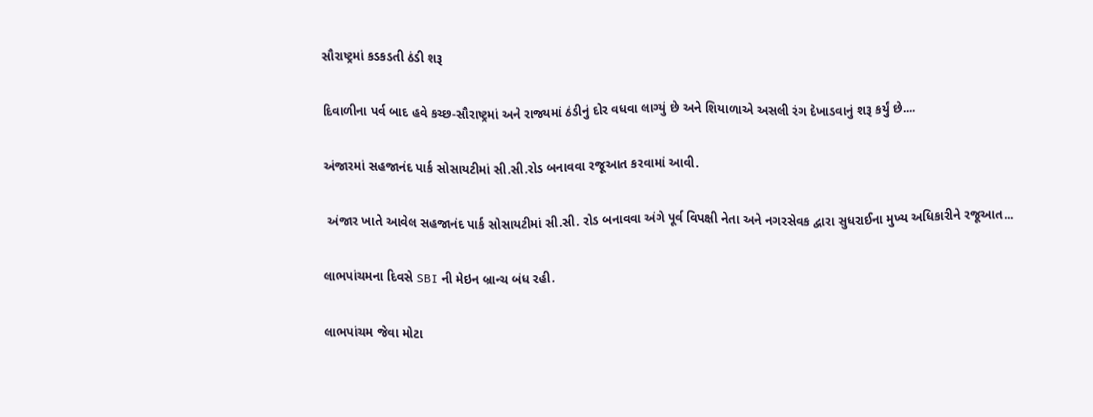સૌરાષ્ટ્રમાં કડકડતી ઠંડી શરૂ

દિવાળીના પર્વ બાદ હવે કચ્છ-સૌરાષ્ટ્રમાં અને રાજ્યમાં ઠંડીનું દોર વધવા લાગ્યું છે અને શિયાળાએ અસલી રંગ દેખાડવાનું શરૂ કર્યું છે....

અંજારમાં સહજાનંદ પાર્ક સોસાયટીમાં સી.સી.રોડ બનાવવા રજૂઆત કરવામાં આવી.

 અંજાર ખાતે આવેલ સહજાનંદ પાર્ક સોસાયટીમાં સી.સી. રોડ બનાવવા અંગે પૂર્વ વિપક્ષી નેતા અને નગરસેવક દ્વારા સુધરાઈના મુખ્ય અધિકારીને રજૂઆત...

લાભપાંચમના દિવસે SBI ની મેઇન બ્રાન્ચ બંધ રહી.

લાભપાંચમ જેવા મોટા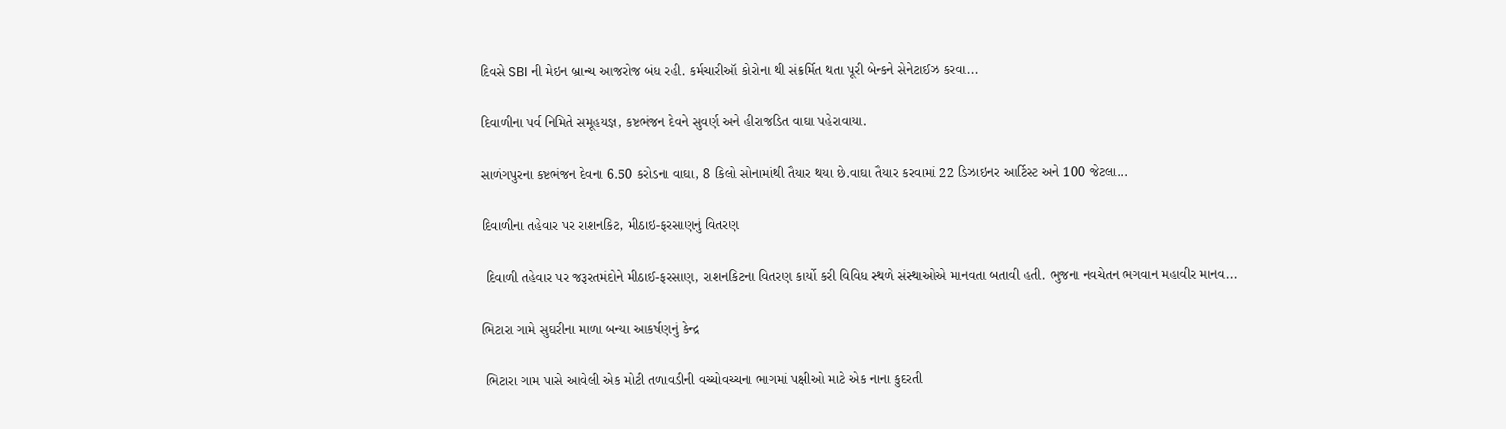દિવસે SBI ની મેઇન બ્રાન્ચ આજરોજ બંધ રહી. કર્મચારીઑ કોરોના થી સંક્રર્મિત થતા પૂરી બેન્કને સેનેટાઈઝ કરવા...

દિવાળીના પર્વ નિમિતે સમૂહયજ્ઞ, કષ્ટભંજન દેવને સુવર્ણ અને હીરાજડિત વાઘા પહેરાવાયા.

સાળંગપુરના કષ્ટભંજન દેવના 6.50 કરોડના વાઘા, 8 કિલો સોનામાંથી તૈયાર થયા છે.વાઘા તૈયાર કરવામાં 22 ડિઝાઇનર આર્ટિસ્ટ અને 100 જેટલા...

દિવાળીના તહેવાર પર રાશનકિટ, મીઠાઇ-ફરસાણનું વિતરણ

 દિવાળી તહેવાર પર જરૂરતમંદોને મીઠાઈ-ફરસાણ, રાશનકિટના વિતરણ કાર્યો કરી વિવિધ સ્થળે સંસ્થાઓએ માનવતા બતાવી હતી. ભુજના નવચેતન ભગવાન મહાવીર માનવ...

ભિટારા ગામે સુઘરીના માળા બન્યા આકર્ષણનું કેન્દ્ર

 ભિટારા ગામ પાસે આવેલી એક મોટી તળાવડીની વચ્ચોવચ્ચના ભાગમાં પક્ષીઓ માટે એક નાના કુદરતી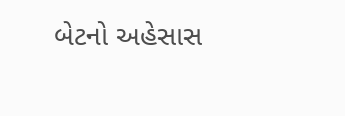બેટનો અહેસાસ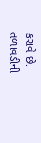કરાવે છે. તળાવડીની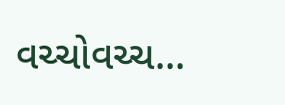વચ્ચોવચ્ચ...